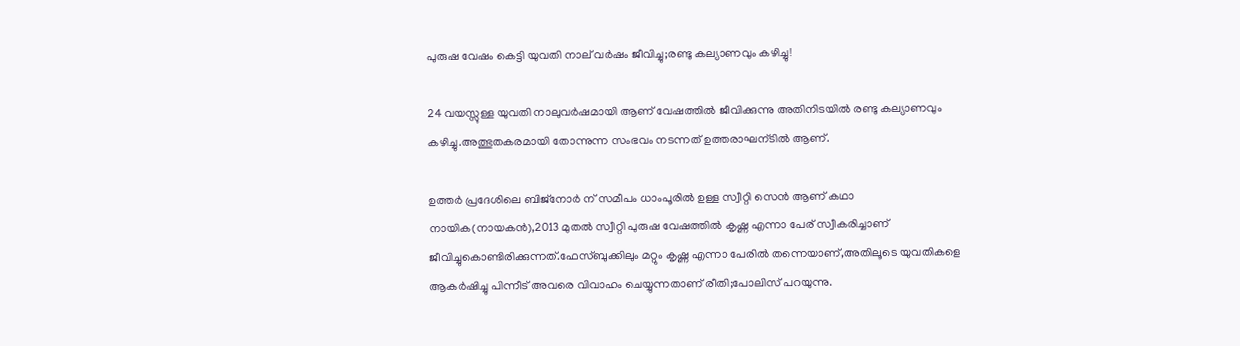പുരുഷ വേഷം കെട്ടി യുവതി നാല് വര്‍ഷം ജീവിച്ചു;രണ്ടു കല്യാണവും കഴിച്ചു!

24 വയസ്സുള്ള യുവതി നാലുവര്‍ഷമായി ആണ് വേഷത്തില്‍ ജീവിക്കുന്നു അതിനിടയില്‍ രണ്ടു കല്യാണവും കഴിച്ചു.അത്ഭുതകരമായി തോന്നുന്ന സംഭവം നടന്നത് ഉത്തരാഘന്ടില്‍ ആണ്.

ഉത്തര്‍ പ്രദേശിലെ ബിജ്നോര്‍ ന് സമീപം ധാംപൂരില്‍ ഉള്ള സ്വീറ്റി സെന്‍ ആണ് കഥാ നായിക(നായകന്‍),2013 മുതല്‍ സ്വീറ്റി പുരുഷ വേഷത്തില്‍ കൃഷ്ണ എന്നാ പേര് സ്വീകരിച്ചാണ് ജീവിച്ചുകൊണ്ടിരിക്കുന്നത്.ഫേസ്ബുക്കിലും മറ്റും കൃഷ്ണ എന്നാ പേരില്‍ തന്നെയാണ്,അതിലൂടെ യുവതികളെ ആകര്‍ഷിച്ചു പിന്നീട് അവരെ വിവാഹം ചെയ്യുന്നതാണ് രീതി;പോലിസ് പറയുന്നു.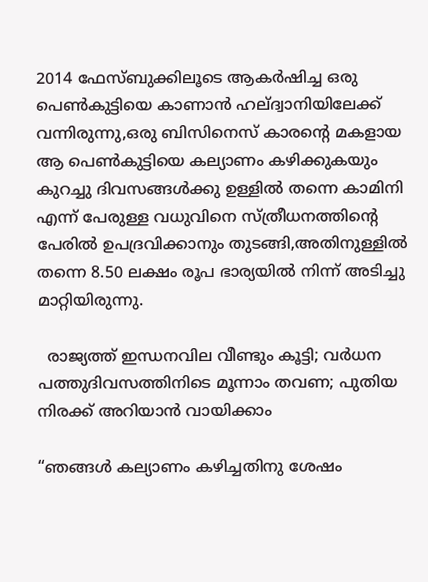2014 ഫേസ്ബുക്കിലൂടെ ആകര്‍ഷിച്ച ഒരു പെണ്‍കുട്ടിയെ കാണാന്‍ ഹല്ദ്വാനിയിലേക്ക് വന്നിരുന്നു,ഒരു ബിസിനെസ് കാരന്റെ മകളായ ആ പെണ്‍കുട്ടിയെ കല്യാണം കഴിക്കുകയും കുറച്ചു ദിവസങ്ങള്‍ക്കു ഉള്ളില്‍ തന്നെ കാമിനി എന്ന് പേരുള്ള വധുവിനെ സ്ത്രീധനത്തിന്റെ പേരില്‍ ഉപദ്രവിക്കാനും തുടങ്ങി,അതിനുള്ളില്‍ തന്നെ 8.50 ലക്ഷം രൂപ ഭാര്യയില്‍ നിന്ന് അടിച്ചു മാറ്റിയിരുന്നു.

  രാജ്യത്ത് ഇന്ധനവില വീണ്ടും കൂട്ടി; വര്‍ധന പത്തുദിവസത്തിനിടെ മൂന്നാം തവണ; പുതിയ നിരക്ക് അറിയാൻ വായിക്കാം

“ഞങ്ങള്‍ കല്യാണം കഴിച്ചതിനു ശേഷം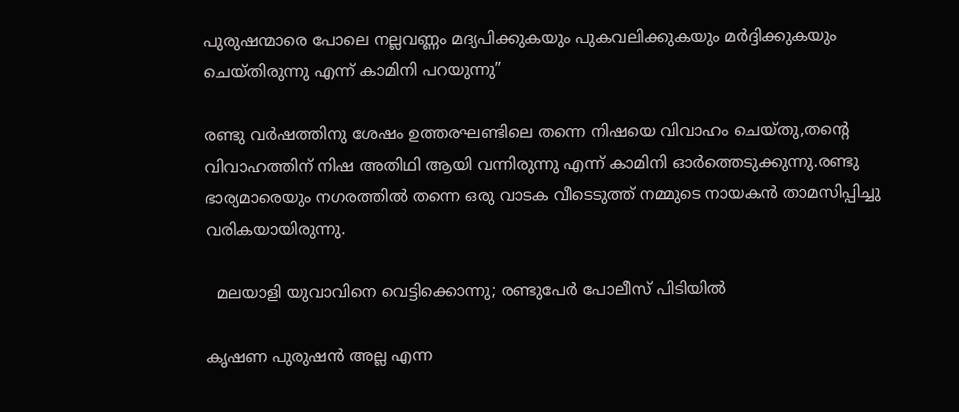പുരുഷന്മാരെ പോലെ നല്ലവണ്ണം മദ്യപിക്കുകയും പുകവലിക്കുകയും മര്‍ദ്ദിക്കുകയും ചെയ്തിരുന്നു എന്ന് കാമിനി പറയുന്നു”

രണ്ടു വര്‍ഷത്തിനു ശേഷം ഉത്തരഘണ്ടിലെ തന്നെ നിഷയെ വിവാഹം ചെയ്തു,തന്റെ വിവാഹത്തിന് നിഷ അതിഥി ആയി വന്നിരുന്നു എന്ന് കാമിനി ഓര്‍ത്തെടുക്കുന്നു.രണ്ടു ഭാര്യമാരെയും നഗരത്തില്‍ തന്നെ ഒരു വാടക വീടെടുത്ത് നമ്മുടെ നായകന്‍ താമസിപ്പിച്ചു വരികയായിരുന്നു.

  മലയാളി യുവാവിനെ വെട്ടിക്കൊന്നു; രണ്ടുപേർ പോലീസ് പിടിയിൽ

കൃഷണ പുരുഷന്‍ അല്ല എന്ന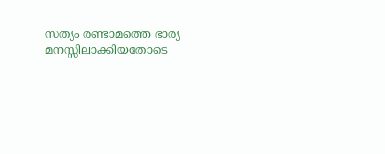സത്യം രണ്ടാമത്തെ ഭാര്യ മനസ്സിലാക്കിയതോടെ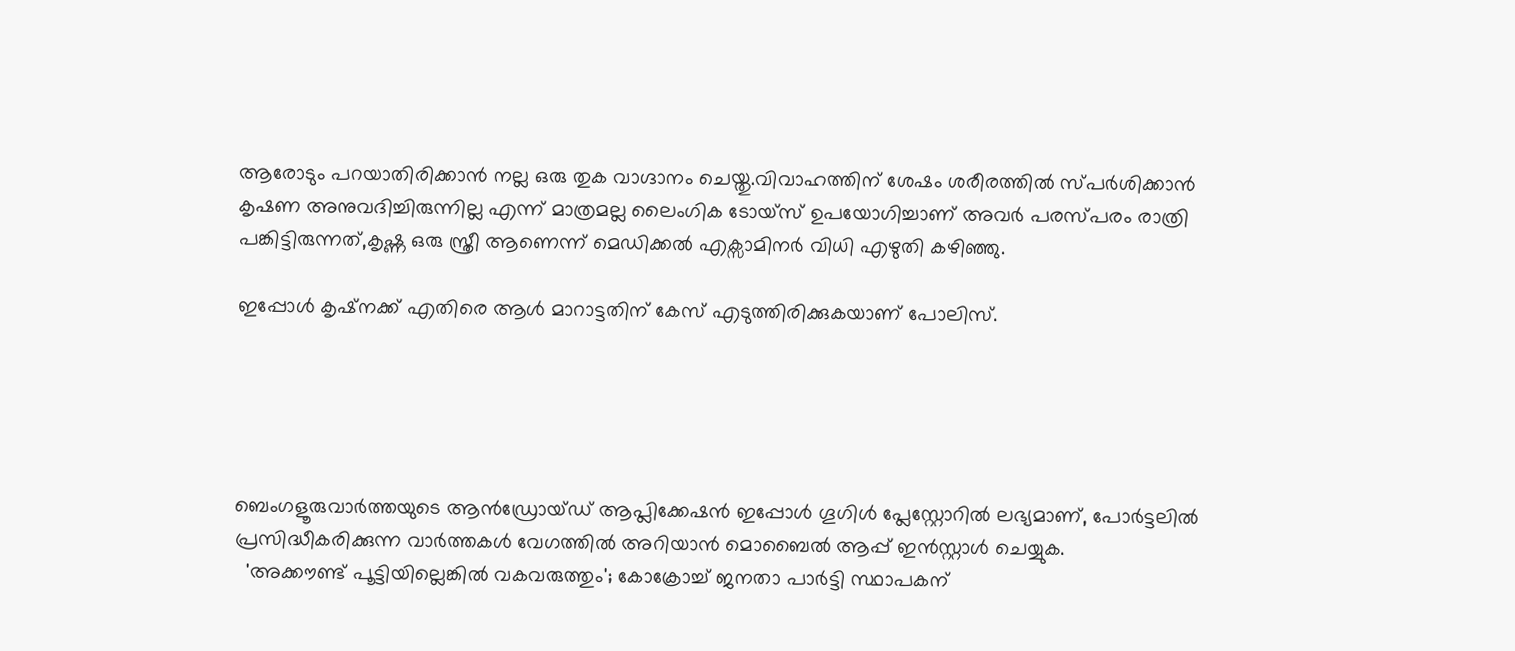ആരോടും പറയാതിരിക്കാന്‍ നല്ല ഒരു തുക വാഗ്ദാനം ചെയ്തു.വിവാഹത്തിന് ശേഷം ശരീരത്തില്‍ സ്പര്‍ശിക്കാന്‍ കൃഷണ അനുവദിച്ചിരുന്നില്ല എന്ന് മാത്രമല്ല ലൈംഗിക ടോയ്സ് ഉപയോഗിച്ചാണ് അവര്‍ പരസ്പരം രാത്രി പങ്കിട്ടിരുന്നത്,കൃഷ്ണ ഒരു സ്ത്രീ ആണെന്ന് മെഡിക്കല്‍ എക്സാമിനര്‍ വിധി എഴുതി കഴിഞ്ഞു.

ഇപ്പോള്‍ കൃഷ്നക്ക് എതിരെ ആള്‍ മാറാട്ടതിന് കേസ് എടുത്തിരിക്കുകയാണ് പോലിസ്.





ബെംഗളൂരുവാർത്തയുടെ ആൻഡ്രോയ്ഡ് ആപ്ലിക്കേഷൻ ഇപ്പോൾ ഗൂഗിൾ പ്ലേസ്റ്റോറിൽ ലഭ്യമാണ്, പോർട്ടലിൽ പ്രസിദ്ധീകരിക്കുന്ന വാർത്തകൾ വേഗത്തിൽ അറിയാൻ മൊബൈൽ ആപ്പ് ഇൻസ്റ്റാൾ ചെയ്യുക.
  'അക്കൗണ്ട് പൂട്ടിയില്ലെങ്കിൽ വകവരുത്തും'; കോക്രോച്ച് ജനതാ പാര്‍ട്ടി സ്ഥാപകന്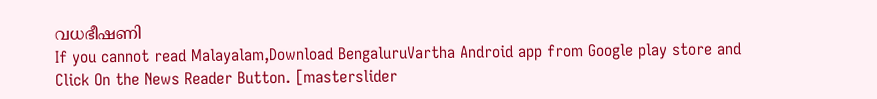വധഭീഷണി
If you cannot read Malayalam,Download BengaluruVartha Android app from Google play store and Click On the News Reader Button. [masterslider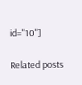id="10"]

Related posts